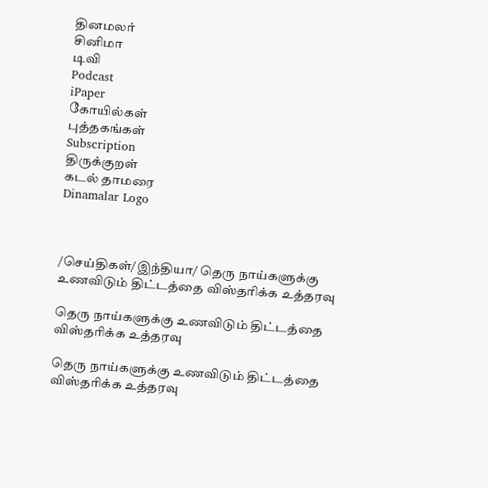தினமலர்
சினிமா
டிவி
Podcast
iPaper
கோயில்கள்
புத்தகங்கள்
Subscription
திருக்குறள்
கடல் தாமரை
Dinamalar Logo



/செய்திகள்/இந்தியா/ தெரு நாய்களுக்கு உணவிடும் திட்டத்தை விஸ்தரிக்க உத்தரவு

தெரு நாய்களுக்கு உணவிடும் திட்டத்தை விஸ்தரிக்க உத்தரவு

தெரு நாய்களுக்கு உணவிடும் திட்டத்தை விஸ்தரிக்க உத்தரவு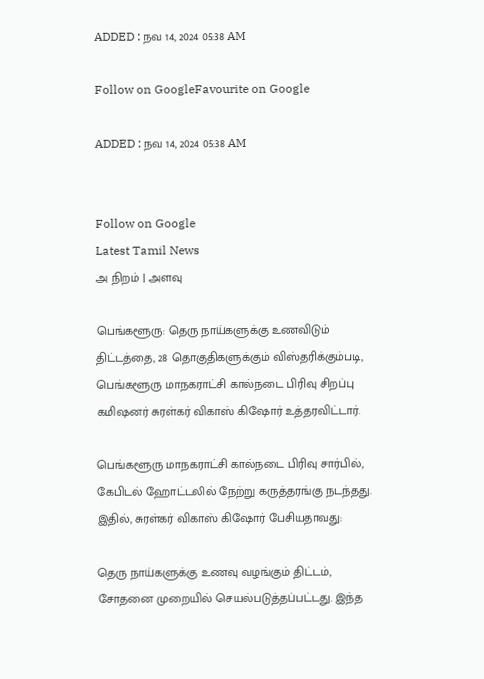ADDED : நவ 14, 2024 05:38 AM

Follow on GoogleFavourite on Google

ADDED : நவ 14, 2024 05:38 AM


Follow on Google
Latest Tamil News
அ நிறம் | அளவு

பெங்களூரு: தெரு நாய்களுக்கு உணவிடும் திட்டத்தை, 28 தொகுதிகளுக்கும் விஸ்தரிக்கும்படி, பெங்களூரு மாநகராட்சி கால்நடை பிரிவு சிறப்பு கமிஷனர் சுரள்கர் விகாஸ் கிஷோர் உத்தரவிட்டார்.

பெங்களூரு மாநகராட்சி கால்நடை பிரிவு சார்பில், கேபிடல் ஹோட்டலில் நேற்று கருத்தரங்கு நடந்தது. இதில், சுரள்கர் விகாஸ் கிஷோர் பேசியதாவது:

தெரு நாய்களுக்கு உணவு வழங்கும் திட்டம், சோதனை முறையில் செயல்படுத்தப்பட்டது. இந்த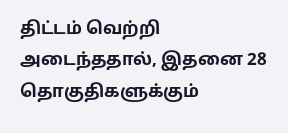திட்டம் வெற்றி அடைந்ததால், இதனை 28 தொகுதிகளுக்கும்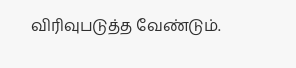விரிவுபடுத்த வேண்டும்.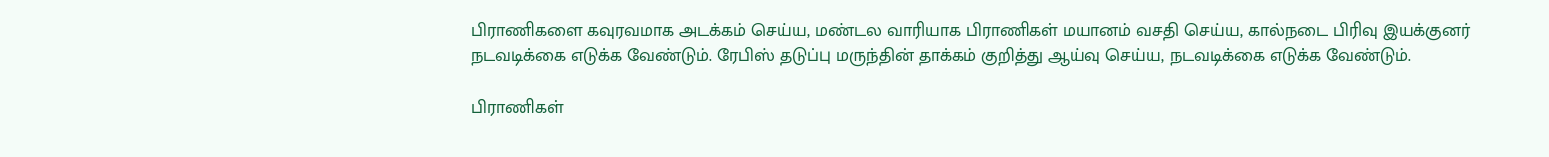பிராணிகளை கவுரவமாக அடக்கம் செய்ய, மண்டல வாரியாக பிராணிகள் மயானம் வசதி செய்ய, கால்நடை பிரிவு இயக்குனர் நடவடிக்கை எடுக்க வேண்டும். ரேபிஸ் தடுப்பு மருந்தின் தாக்கம் குறித்து ஆய்வு செய்ய, நடவடிக்கை எடுக்க வேண்டும்.

பிராணிகள்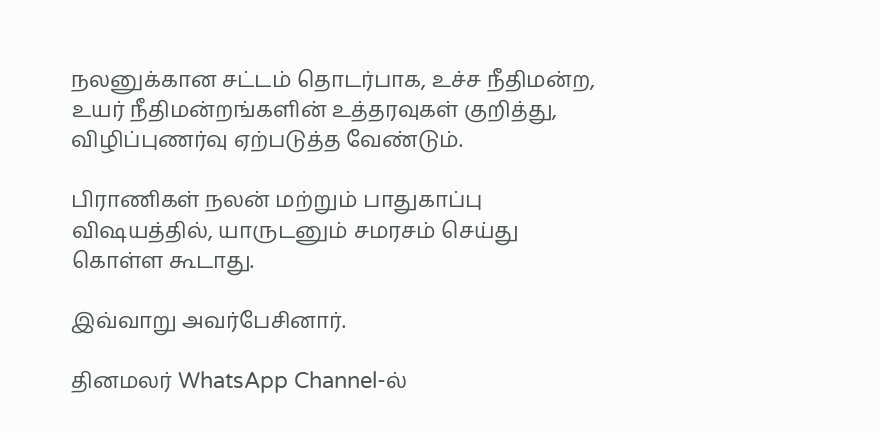நலனுக்கான சட்டம் தொடர்பாக, உச்ச நீதிமன்ற, உயர் நீதிமன்றங்களின் உத்தரவுகள் குறித்து, விழிப்புணர்வு ஏற்படுத்த வேண்டும்.

பிராணிகள் நலன் மற்றும் பாதுகாப்பு விஷயத்தில், யாருடனும் சமரசம் செய்து கொள்ள கூடாது.

இவ்வாறு அவர்பேசினார்.

தினமலர் WhatsApp Channel-ல்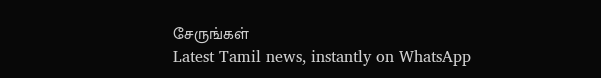சேருங்கள்
Latest Tamil news, instantly on WhatsApp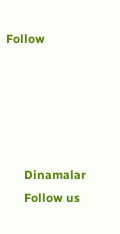Follow





      Dinamalar
      Follow us